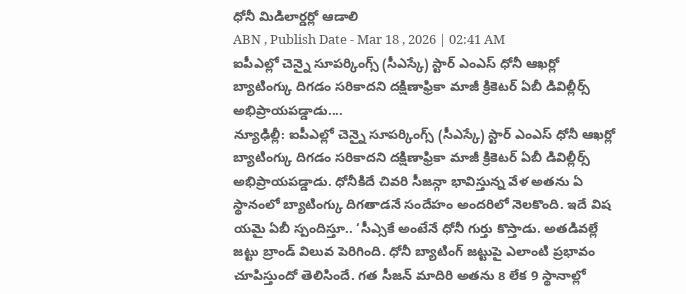ధోనీ మిడిలార్డర్లో ఆడాలి
ABN , Publish Date - Mar 18 , 2026 | 02:41 AM
ఐపీఎల్లో చెన్నై సూపర్కింగ్స్ (సీఎస్కే) స్టార్ ఎంఎస్ ధోనీ ఆఖర్లో బ్యాటింగ్కు దిగడం సరికాదని దక్షిణాఫ్రికా మాజీ క్రికెటర్ ఏబీ డివిల్లీర్స్ అభిప్రాయపడ్డాడు....
న్యూఢిల్లీ: ఐపీఎల్లో చెన్నై సూపర్కింగ్స్ (సీఎస్కే) స్టార్ ఎంఎస్ ధోనీ ఆఖర్లో బ్యాటింగ్కు దిగడం సరికాదని దక్షిణాఫ్రికా మాజీ క్రికెటర్ ఏబీ డివిల్లీర్స్ అభిప్రాయపడ్డాడు. ధోనీకిదే చివరి సీజన్గా భావిస్తున్న వేళ అతను ఏ స్థానంలో బ్యాటింగ్కు దిగతాడనే సందేహం అందరిలో నెలకొంది. ఇదే విష యమై ఏబీ స్పందిస్తూ.. ‘సీఎ్సకే అంటేనే ధోనీ గుర్తు కొస్తాడు. అతడివల్లే జట్టు బ్రాండ్ విలువ పెరిగింది. ధోనీ బ్యాటింగ్ జట్టుపై ఎలాంటి ప్రభావం చూపిస్తుందో తెలిసిందే. గత సీజన్ మాదిరి అతను 8 లేక 9 స్థానాల్లో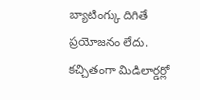బ్యాటింగ్కు దిగితే ప్రయోజనం లేదు. కచ్చితంగా మిడిలార్డర్లో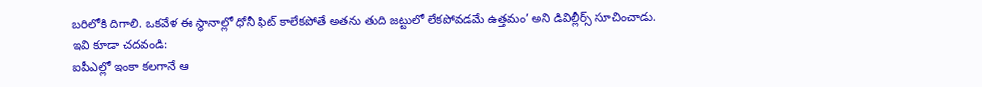బరిలోకి దిగాలి. ఒకవేళ ఈ స్థానాల్లో ధోనీ ఫిట్ కాలేకపోతే అతను తుది జట్టులో లేకపోవడమే ఉత్తమం’ అని డివిల్లీర్స్ సూచించాడు.
ఇవి కూడా చదవండి:
ఐపీఎల్లో ఇంకా కలగానే ఆ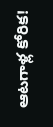ఆటగాళ్ల కోరిక!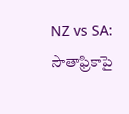NZ vs SA: సౌతాఫ్రికాపై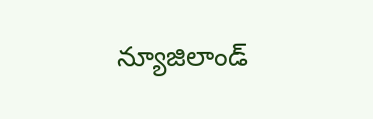న్యూజిలాండ్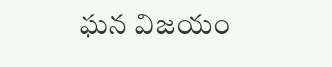ఘన విజయం